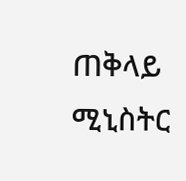ጠቅላይ ሚኒስትር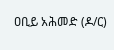ዐቢይ አሕመድ (ዶ/ር)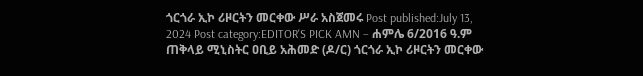ጎርጎራ ኢኮ ሪዞርትን መርቀው ሥራ አስጀመሩ Post published:July 13, 2024 Post category:EDITOR'S PICK AMN – ሐምሌ 6/2016 ዓ.ም ጠቅላይ ሚኒስትር ዐቢይ አሕመድ (ዶ/ር) ጎርጎራ ኢኮ ሪዞርትን መርቀው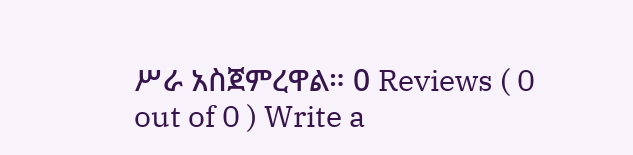ሥራ አስጀምረዋል። 0 Reviews ( 0 out of 0 ) Write a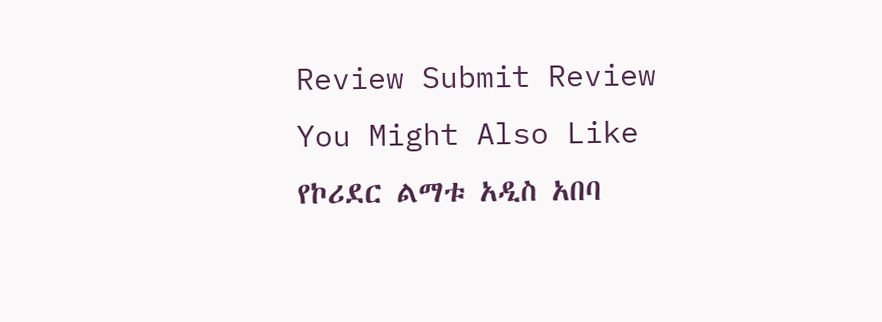Review Submit Review You Might Also Like የኮሪደር ልማቱ አዲስ አበባ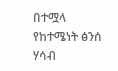በተሟላ የከተሜነት ፅንሰ ሃሳብ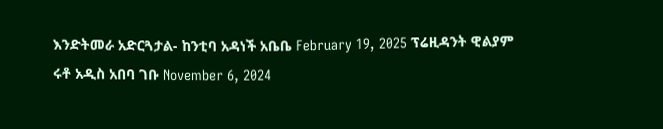እንድትመራ አድርጓታል- ከንቲባ አዳነች አቤቤ February 19, 2025 ፕሬዚዳንት ዊልያም ሩቶ አዲስ አበባ ገቡ November 6, 2024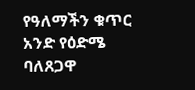የዓለማችን ቁጥር አንድ የዕድሜ ባለጸጋዋ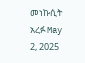መነኩሲት አረፉ May 2, 2025